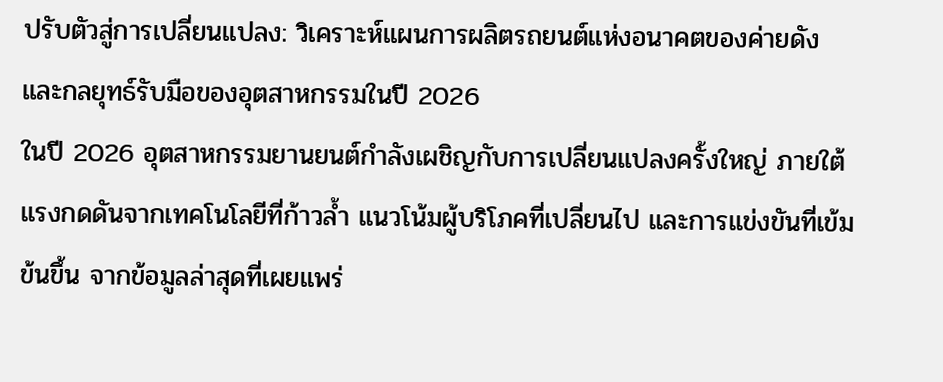ปรับตัวสู่การเปลี่ยนแปลง: วิเคราะห์แผนการผลิตรถยนต์แห่งอนาคตของค่ายดัง และกลยุทธ์รับมือของอุตสาหกรรมในปี 2026
ในปี 2026 อุตสาหกรรมยานยนต์กำลังเผชิญกับการเปลี่ยนแปลงครั้งใหญ่ ภายใต้แรงกดดันจากเทคโนโลยีที่ก้าวล้ำ แนวโน้มผู้บริโภคที่เปลี่ยนไป และการแข่งขันที่เข้มข้นขึ้น จากข้อมูลล่าสุดที่เผยแพร่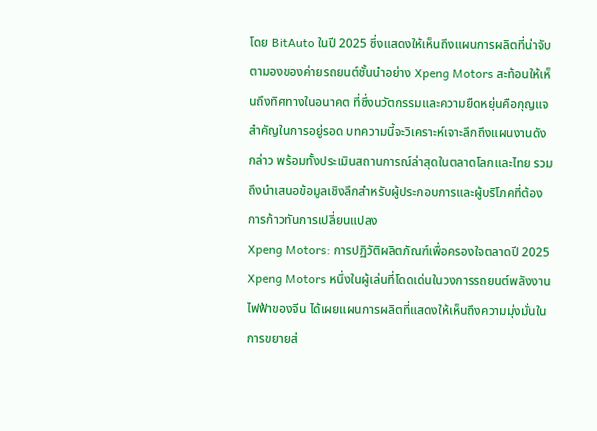โดย BitAuto ในปี 2025 ซึ่งแสดงให้เห็นถึงแผนการผลิตที่น่าจับตามองของค่ายรถยนต์ชั้นนำอย่าง Xpeng Motors สะท้อนให้เห็นถึงทิศทางในอนาคต ที่ซึ่งนวัตกรรมและความยืดหยุ่นคือกุญแจสำคัญในการอยู่รอด บทความนี้จะวิเคราะห์เจาะลึกถึงแผนงานดังกล่าว พร้อมทั้งประเมินสถานการณ์ล่าสุดในตลาดโลกและไทย รวมถึงนำเสนอข้อมูลเชิงลึกสำหรับผู้ประกอบการและผู้บริโภคที่ต้องการก้าวทันการเปลี่ยนแปลง
Xpeng Motors: การปฏิวัติผลิตภัณฑ์เพื่อครองใจตลาดปี 2025
Xpeng Motors หนึ่งในผู้เล่นที่โดดเด่นในวงการรถยนต์พลังงานไฟฟ้าของจีน ได้เผยแผนการผลิตที่แสดงให้เห็นถึงความมุ่งมั่นในการขยายส่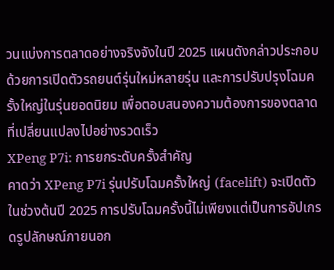วนแบ่งการตลาดอย่างจริงจังในปี 2025 แผนดังกล่าวประกอบด้วยการเปิดตัวรถยนต์รุ่นใหม่หลายรุ่น และการปรับปรุงโฉมครั้งใหญ่ในรุ่นยอดนิยม เพื่อตอบสนองความต้องการของตลาดที่เปลี่ยนแปลงไปอย่างรวดเร็ว
XPeng P7i: การยกระดับครั้งสำคัญ
คาดว่า XPeng P7i รุ่นปรับโฉมครั้งใหญ่ (facelift) จะเปิดตัวในช่วงต้นปี 2025 การปรับโฉมครั้งนี้ไม่เพียงแต่เป็นการอัปเกรดรูปลักษณ์ภายนอก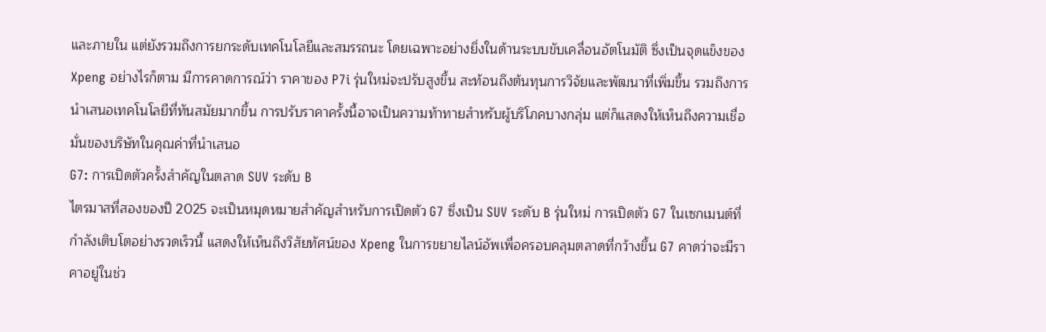และภายใน แต่ยังรวมถึงการยกระดับเทคโนโลยีและสมรรถนะ โดยเฉพาะอย่างยิ่งในด้านระบบขับเคลื่อนอัตโนมัติ ซึ่งเป็นจุดแข็งของ Xpeng อย่างไรก็ตาม มีการคาดการณ์ว่า ราคาของ P7i รุ่นใหม่จะปรับสูงขึ้น สะท้อนถึงต้นทุนการวิจัยและพัฒนาที่เพิ่มขึ้น รวมถึงการนำเสนอเทคโนโลยีที่ทันสมัยมากขึ้น การปรับราคาครั้งนี้อาจเป็นความท้าทายสำหรับผู้บริโภคบางกลุ่ม แต่ก็แสดงให้เห็นถึงความเชื่อมั่นของบริษัทในคุณค่าที่นำเสนอ
G7: การเปิดตัวครั้งสำคัญในตลาด SUV ระดับ B
ไตรมาสที่สองของปี 2025 จะเป็นหมุดหมายสำคัญสำหรับการเปิดตัว G7 ซึ่งเป็น SUV ระดับ B รุ่นใหม่ การเปิดตัว G7 ในเซกเมนต์ที่กำลังเติบโตอย่างรวดเร็วนี้ แสดงให้เห็นถึงวิสัยทัศน์ของ Xpeng ในการขยายไลน์อัพเพื่อครอบคลุมตลาดที่กว้างขึ้น G7 คาดว่าจะมีราคาอยู่ในช่ว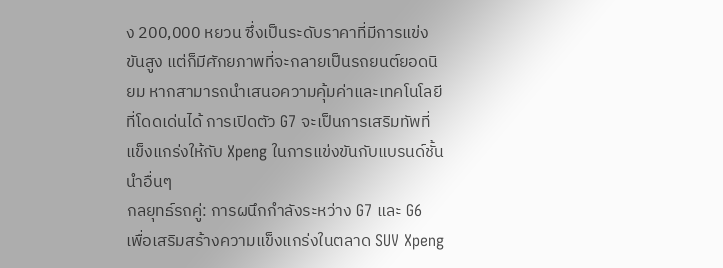ง 200,000 หยวน ซึ่งเป็นระดับราคาที่มีการแข่งขันสูง แต่ก็มีศักยภาพที่จะกลายเป็นรถยนต์ยอดนิยม หากสามารถนำเสนอความคุ้มค่าและเทคโนโลยีที่โดดเด่นได้ การเปิดตัว G7 จะเป็นการเสริมทัพที่แข็งแกร่งให้กับ Xpeng ในการแข่งขันกับแบรนด์ชั้นนำอื่นๆ
กลยุทธ์รถคู่: การผนึกกำลังระหว่าง G7 และ G6
เพื่อเสริมสร้างความแข็งแกร่งในตลาด SUV Xpeng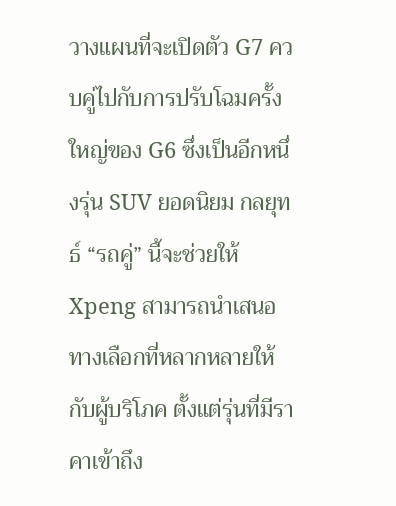วางแผนที่จะเปิดตัว G7 ควบคู่ไปกับการปรับโฉมครั้งใหญ่ของ G6 ซึ่งเป็นอีกหนึ่งรุ่น SUV ยอดนิยม กลยุทธ์ “รถคู่” นี้จะช่วยให้ Xpeng สามารถนำเสนอทางเลือกที่หลากหลายให้กับผู้บริโภค ตั้งแต่รุ่นที่มีราคาเข้าถึง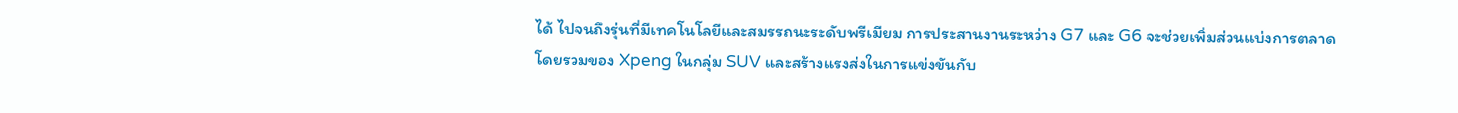ได้ ไปจนถึงรุ่นที่มีเทคโนโลยีและสมรรถนะระดับพรีเมียม การประสานงานระหว่าง G7 และ G6 จะช่วยเพิ่มส่วนแบ่งการตลาดโดยรวมของ Xpeng ในกลุ่ม SUV และสร้างแรงส่งในการแข่งขันกับ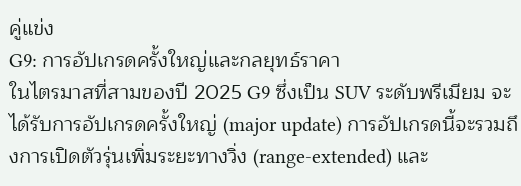คู่แข่ง
G9: การอัปเกรดครั้งใหญ่และกลยุทธ์ราคา
ในไตรมาสที่สามของปี 2025 G9 ซึ่งเป็น SUV ระดับพรีเมียม จะได้รับการอัปเกรดครั้งใหญ่ (major update) การอัปเกรดนี้จะรวมถึงการเปิดตัวรุ่นเพิ่มระยะทางวิ่ง (range-extended) และ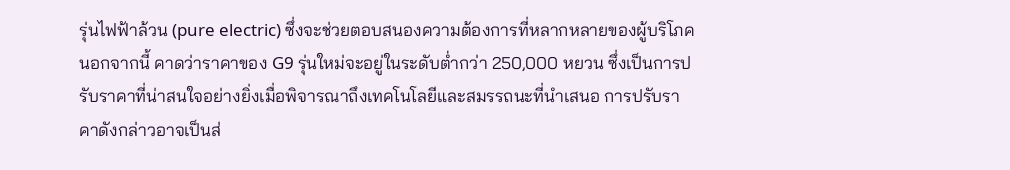รุ่นไฟฟ้าล้วน (pure electric) ซึ่งจะช่วยตอบสนองความต้องการที่หลากหลายของผู้บริโภค นอกจากนี้ คาดว่าราคาของ G9 รุ่นใหม่จะอยู่ในระดับต่ำกว่า 250,000 หยวน ซึ่งเป็นการปรับราคาที่น่าสนใจอย่างยิ่งเมื่อพิจารณาถึงเทคโนโลยีและสมรรถนะที่นำเสนอ การปรับราคาดังกล่าวอาจเป็นส่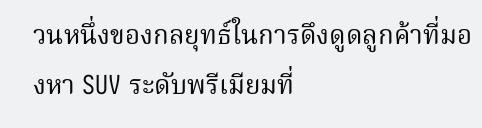วนหนึ่งของกลยุทธ์ในการดึงดูดลูกค้าที่มองหา SUV ระดับพรีเมียมที่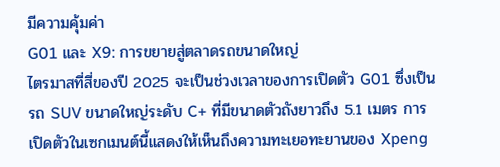มีความคุ้มค่า
G01 และ X9: การขยายสู่ตลาดรถขนาดใหญ่
ไตรมาสที่สี่ของปี 2025 จะเป็นช่วงเวลาของการเปิดตัว G01 ซึ่งเป็นรถ SUV ขนาดใหญ่ระดับ C+ ที่มีขนาดตัวถังยาวถึง 5.1 เมตร การเปิดตัวในเซกเมนต์นี้แสดงให้เห็นถึงความทะเยอทะยานของ Xpeng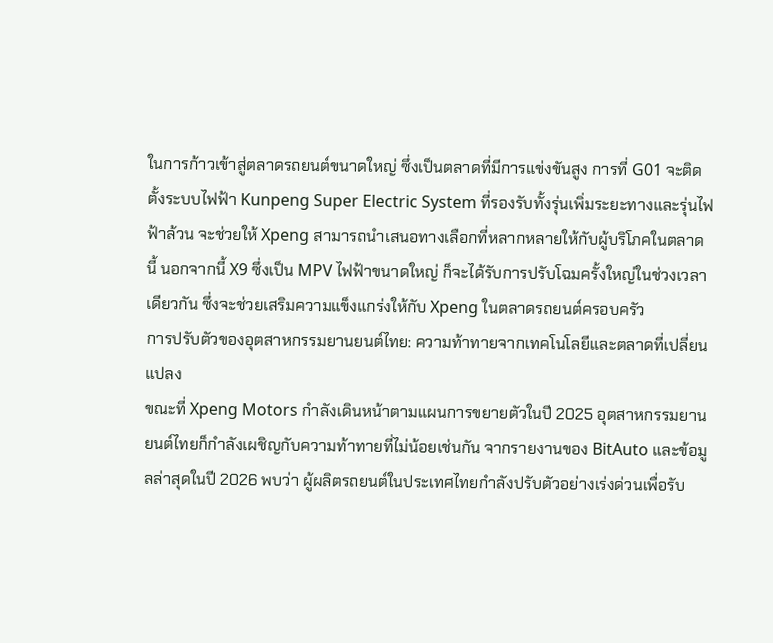ในการก้าวเข้าสู่ตลาดรถยนต์ขนาดใหญ่ ซึ่งเป็นตลาดที่มีการแข่งขันสูง การที่ G01 จะติดตั้งระบบไฟฟ้า Kunpeng Super Electric System ที่รองรับทั้งรุ่นเพิ่มระยะทางและรุ่นไฟฟ้าล้วน จะช่วยให้ Xpeng สามารถนำเสนอทางเลือกที่หลากหลายให้กับผู้บริโภคในตลาดนี้ นอกจากนี้ X9 ซึ่งเป็น MPV ไฟฟ้าขนาดใหญ่ ก็จะได้รับการปรับโฉมครั้งใหญ่ในช่วงเวลาเดียวกัน ซึ่งจะช่วยเสริมความแข็งแกร่งให้กับ Xpeng ในตลาดรถยนต์ครอบครัว
การปรับตัวของอุตสาหกรรมยานยนต์ไทย: ความท้าทายจากเทคโนโลยีและตลาดที่เปลี่ยนแปลง
ขณะที่ Xpeng Motors กำลังเดินหน้าตามแผนการขยายตัวในปี 2025 อุตสาหกรรมยานยนต์ไทยก็กำลังเผชิญกับความท้าทายที่ไม่น้อยเช่นกัน จากรายงานของ BitAuto และข้อมูลล่าสุดในปี 2026 พบว่า ผู้ผลิตรถยนต์ในประเทศไทยกำลังปรับตัวอย่างเร่งด่วนเพื่อรับ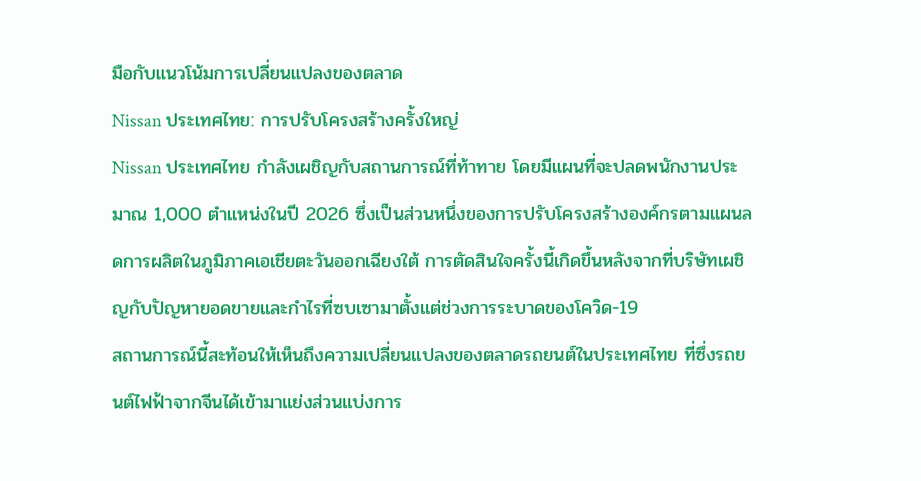มือกับแนวโน้มการเปลี่ยนแปลงของตลาด
Nissan ประเทศไทย: การปรับโครงสร้างครั้งใหญ่
Nissan ประเทศไทย กำลังเผชิญกับสถานการณ์ที่ท้าทาย โดยมีแผนที่จะปลดพนักงานประมาณ 1,000 ตำแหน่งในปี 2026 ซึ่งเป็นส่วนหนึ่งของการปรับโครงสร้างองค์กรตามแผนลดการผลิตในภูมิภาคเอเชียตะวันออกเฉียงใต้ การตัดสินใจครั้งนี้เกิดขึ้นหลังจากที่บริษัทเผชิญกับปัญหายอดขายและกำไรที่ซบเซามาตั้งแต่ช่วงการระบาดของโควิด-19
สถานการณ์นี้สะท้อนให้เห็นถึงความเปลี่ยนแปลงของตลาดรถยนต์ในประเทศไทย ที่ซึ่งรถยนต์ไฟฟ้าจากจีนได้เข้ามาแย่งส่วนแบ่งการ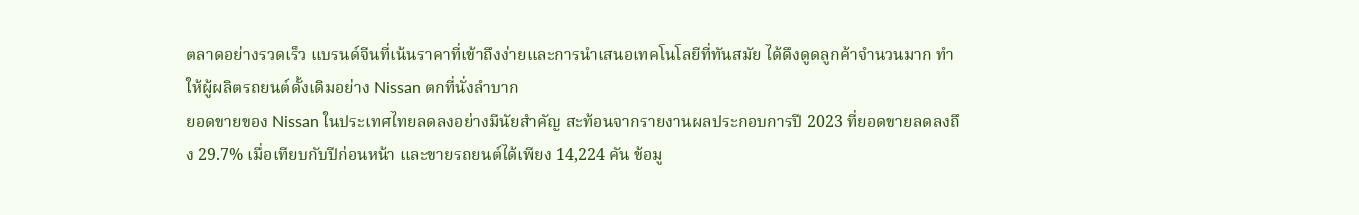ตลาดอย่างรวดเร็ว แบรนด์จีนที่เน้นราคาที่เข้าถึงง่ายและการนำเสนอเทคโนโลยีที่ทันสมัย ได้ดึงดูดลูกค้าจำนวนมาก ทำให้ผู้ผลิตรถยนต์ดั้งเดิมอย่าง Nissan ตกที่นั่งลำบาก
ยอดขายของ Nissan ในประเทศไทยลดลงอย่างมีนัยสำคัญ สะท้อนจากรายงานผลประกอบการปี 2023 ที่ยอดขายลดลงถึง 29.7% เมื่อเทียบกับปีก่อนหน้า และขายรถยนต์ได้เพียง 14,224 คัน ข้อมู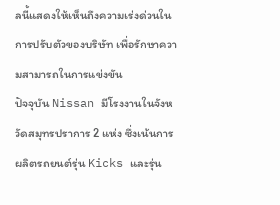ลนี้แสดงให้เห็นถึงความเร่งด่วนในการปรับตัวของบริษัท เพื่อรักษาความสามารถในการแข่งขัน
ปัจจุบัน Nissan มีโรงงานในจังหวัดสมุทรปราการ 2 แห่ง ซึ่งเน้นการผลิตรถยนต์รุ่น Kicks และรุ่น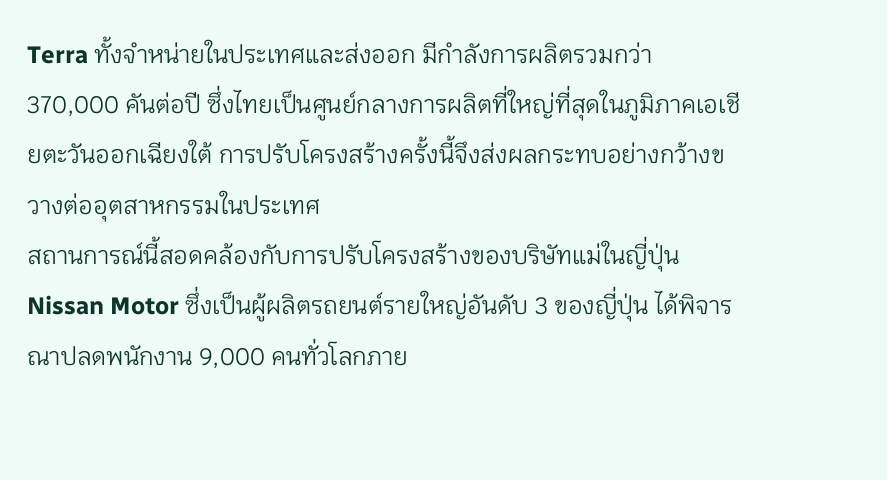Terra ทั้งจำหน่ายในประเทศและส่งออก มีกำลังการผลิตรวมกว่า 370,000 คันต่อปี ซึ่งไทยเป็นศูนย์กลางการผลิตที่ใหญ่ที่สุดในภูมิภาคเอเชียตะวันออกเฉียงใต้ การปรับโครงสร้างครั้งนี้จึงส่งผลกระทบอย่างกว้างขวางต่ออุตสาหกรรมในประเทศ
สถานการณ์นี้สอดคล้องกับการปรับโครงสร้างของบริษัทแม่ในญี่ปุ่น Nissan Motor ซึ่งเป็นผู้ผลิตรถยนต์รายใหญ่อันดับ 3 ของญี่ปุ่น ได้พิจารณาปลดพนักงาน 9,000 คนทั่วโลกภาย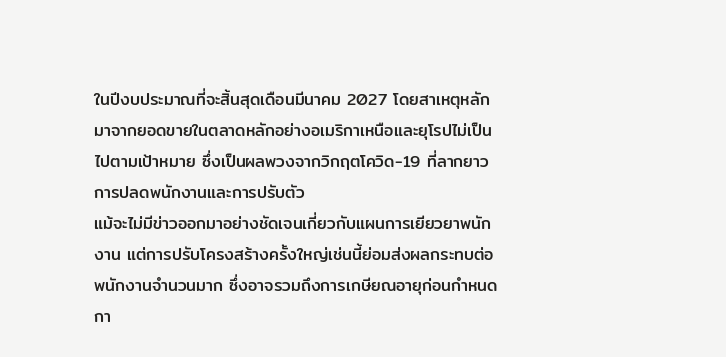ในปีงบประมาณที่จะสิ้นสุดเดือนมีนาคม 2027 โดยสาเหตุหลักมาจากยอดขายในตลาดหลักอย่างอเมริกาเหนือและยุโรปไม่เป็นไปตามเป้าหมาย ซึ่งเป็นผลพวงจากวิกฤตโควิด-19 ที่ลากยาว
การปลดพนักงานและการปรับตัว
แม้จะไม่มีข่าวออกมาอย่างชัดเจนเกี่ยวกับแผนการเยียวยาพนักงาน แต่การปรับโครงสร้างครั้งใหญ่เช่นนี้ย่อมส่งผลกระทบต่อพนักงานจำนวนมาก ซึ่งอาจรวมถึงการเกษียณอายุก่อนกำหนด กา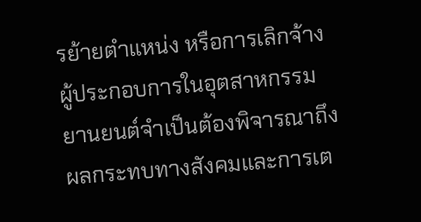รย้ายตำแหน่ง หรือการเลิกจ้าง ผู้ประกอบการในอุตสาหกรรมยานยนต์จำเป็นต้องพิจารณาถึงผลกระทบทางสังคมและการเต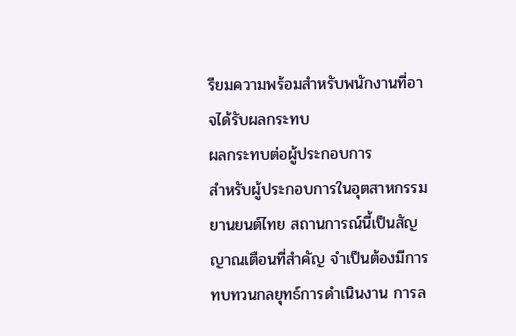รียมความพร้อมสำหรับพนักงานที่อาจได้รับผลกระทบ
ผลกระทบต่อผู้ประกอบการ
สำหรับผู้ประกอบการในอุตสาหกรรมยานยนต์ไทย สถานการณ์นี้เป็นสัญญาณเตือนที่สำคัญ จำเป็นต้องมีการทบทวนกลยุทธ์การดำเนินงาน การล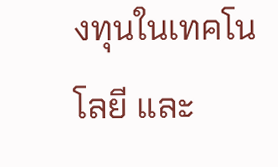งทุนในเทคโนโลยี และ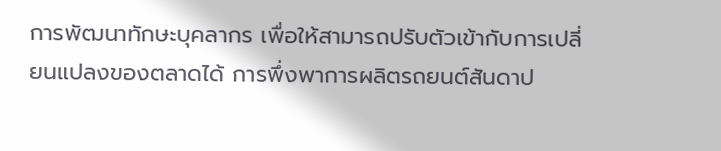การพัฒนาทักษะบุคลากร เพื่อให้สามารถปรับตัวเข้ากับการเปลี่ยนแปลงของตลาดได้ การพึ่งพาการผลิตรถยนต์สันดาป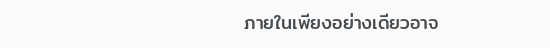ภายในเพียงอย่างเดียวอาจ